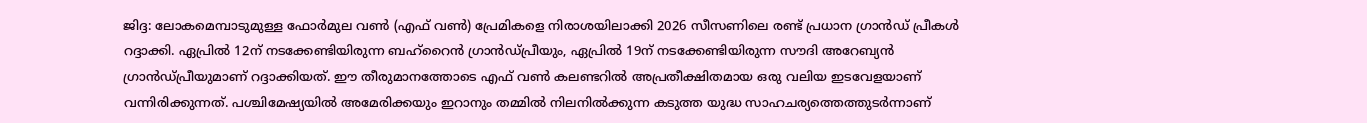ജിദ്ദ: ലോകമെമ്പാടുമുള്ള ഫോര്‍മുല വണ്‍ (എഫ് വണ്‍) പ്രേമികളെ നിരാശയിലാക്കി 2026 സീസണിലെ രണ്ട് പ്രധാന ഗ്രാന്‍ഡ് പ്രീകള്‍ റദ്ദാക്കി. ഏപ്രില്‍ 12ന് നടക്കേണ്ടിയിരുന്ന ബഹ്റൈന്‍ ഗ്രാന്‍ഡ്പ്രീയും, ഏപ്രില്‍ 19ന് നടക്കേണ്ടിയിരുന്ന സൗദി അറേബ്യന്‍ ഗ്രാന്‍ഡ്പ്രീയുമാണ് റദ്ദാക്കിയത്. ഈ തീരുമാനത്തോടെ എഫ് വണ്‍ കലണ്ടറില്‍ അപ്രതീക്ഷിതമായ ഒരു വലിയ ഇടവേളയാണ് വന്നിരിക്കുന്നത്. പശ്ചിമേഷ്യയില്‍ അമേരിക്കയും ഇറാനും തമ്മില്‍ നിലനില്‍ക്കുന്ന കടുത്ത യുദ്ധ സാഹചര്യത്തെത്തുടര്‍ന്നാണ്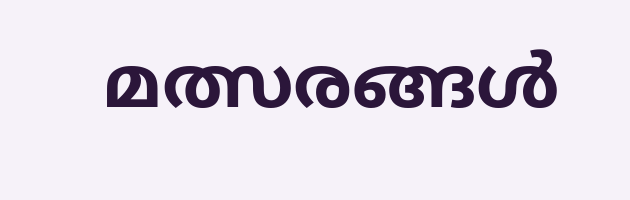മത്സരങ്ങള്‍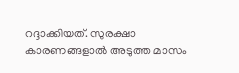റദ്ദാക്കിയത്. സുരക്ഷാ കാരണങ്ങളാല്‍ അടുത്ത മാസം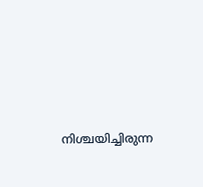നിശ്ചയിച്ചിരുന്ന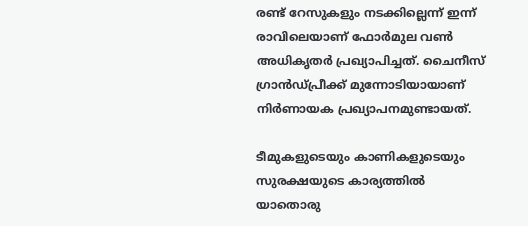രണ്ട് റേസുകളും നടക്കില്ലെന്ന് ഇന്ന് രാവിലെയാണ് ഫോര്‍മുല വണ്‍ അധികൃതര്‍ പ്രഖ്യാപിച്ചത്. ചൈനീസ് ഗ്രാന്‍ഡ്പ്രീക്ക് മുന്നോടിയായാണ് നിര്‍ണായക പ്രഖ്യാപനമുണ്ടായത്.

ടീമുകളുടെയും കാണികളുടെയും സുരക്ഷയുടെ കാര്യത്തില്‍ യാതൊരു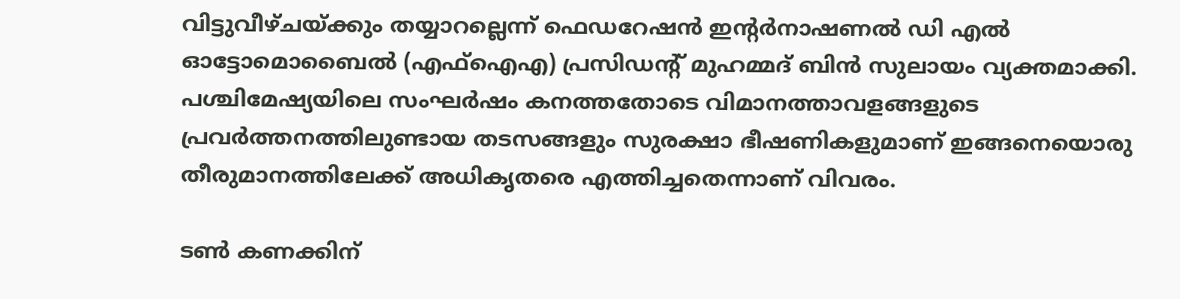വിട്ടുവീഴ്ചയ്ക്കും തയ്യാറല്ലെന്ന് ഫെഡറേഷന്‍ ഇന്റര്‍നാഷണല്‍ ഡി എല്‍ ഓട്ടോമൊബൈല്‍ (എഫ്‌ഐഎ) പ്രസിഡന്റ് മുഹമ്മദ് ബിന്‍ സുലായം വ്യക്തമാക്കി. പശ്ചിമേഷ്യയിലെ സംഘര്‍ഷം കനത്തതോടെ വിമാനത്താവളങ്ങളുടെ പ്രവര്‍ത്തനത്തിലുണ്ടായ തടസങ്ങളും സുരക്ഷാ ഭീഷണികളുമാണ് ഇങ്ങനെയൊരു തീരുമാനത്തിലേക്ക് അധികൃതരെ എത്തിച്ചതെന്നാണ് വിവരം.

ടണ്‍ കണക്കിന്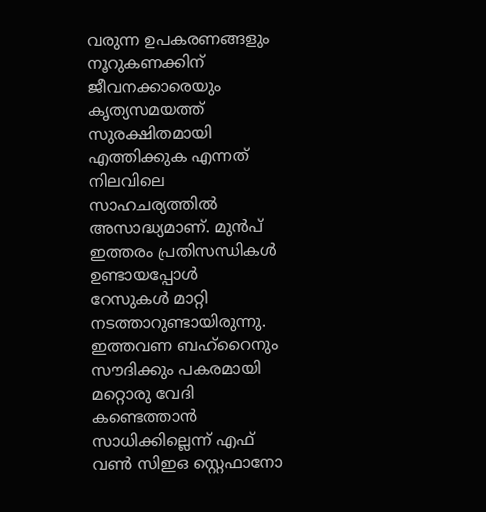വരുന്ന ഉപകരണങ്ങളും നൂറുകണക്കിന് ജീവനക്കാരെയും കൃത്യസമയത്ത് സുരക്ഷിതമായി എത്തിക്കുക എന്നത് നിലവിലെ സാഹചര്യത്തില്‍ അസാദ്ധ്യമാണ്. മുന്‍പ് ഇത്തരം പ്രതിസന്ധികള്‍ ഉണ്ടായപ്പോള്‍ റേസുകള്‍ മാറ്റി നടത്താറുണ്ടായിരുന്നു. ഇത്തവണ ബഹ്റൈനും സൗദിക്കും പകരമായി മറ്റൊരു വേദി കണ്ടെത്താന്‍ സാധിക്കില്ലെന്ന് എഫ് വണ്‍ സിഇഒ സ്റ്റെഫാനോ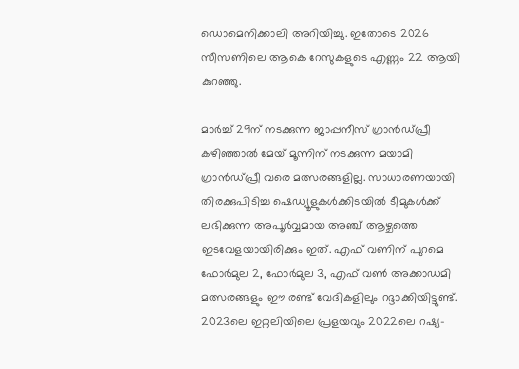ഡൊമെനിക്കാലി അറിയിച്ചു. ഇതോടെ 2026 സീസണിലെ ആകെ റേസുകളുടെ എണ്ണം 22 ആയി കുറഞ്ഞു.

മാര്‍ച്ച് 29ന് നടക്കുന്ന ജാപ്പനീസ് ഗ്രാന്‍ഡ്പ്രീ കഴിഞ്ഞാല്‍ മേയ് മൂന്നിന് നടക്കുന്ന മയാമി ഗ്രാന്‍ഡ്പ്രീ വരെ മത്സരങ്ങളില്ല. സാധാരണയായി തിരക്കുപിടിച്ച ഷെഡ്യൂളുകള്‍ക്കിടയില്‍ ടീമുകള്‍ക്ക് ലഭിക്കുന്ന അപൂര്‍വ്വമായ അഞ്ച് ആഴ്ചത്തെ ഇടവേളയായിരിക്കും ഇത്. എഫ് വണിന് പുറമെ ഫോര്‍മുല 2, ഫോര്‍മുല 3, എഫ് വണ്‍ അക്കാഡമി മത്സരങ്ങളും ഈ രണ്ട് വേദികളിലും റദ്ദാക്കിയിട്ടുണ്ട്. 2023ലെ ഇറ്റലിയിലെ പ്രളയവും 2022ലെ റഷ്യ-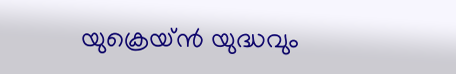യുക്രെയ്ന്‍ യുദ്ധവും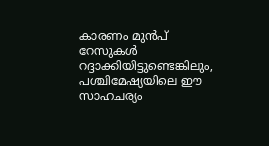കാരണം മുന്‍പ് റേസുകള്‍ റദ്ദാക്കിയിട്ടുണ്ടെങ്കിലും, പശ്ചിമേഷ്യയിലെ ഈ സാഹചര്യം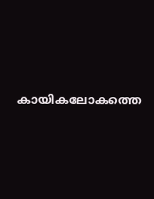കായികലോകത്തെ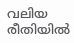വലിയ രീതിയില്‍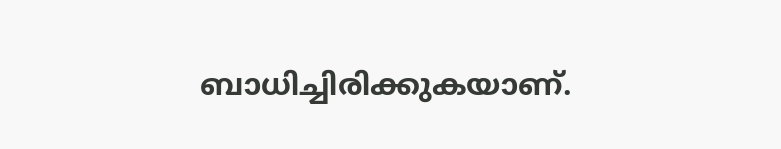ബാധിച്ചിരിക്കുകയാണ്.